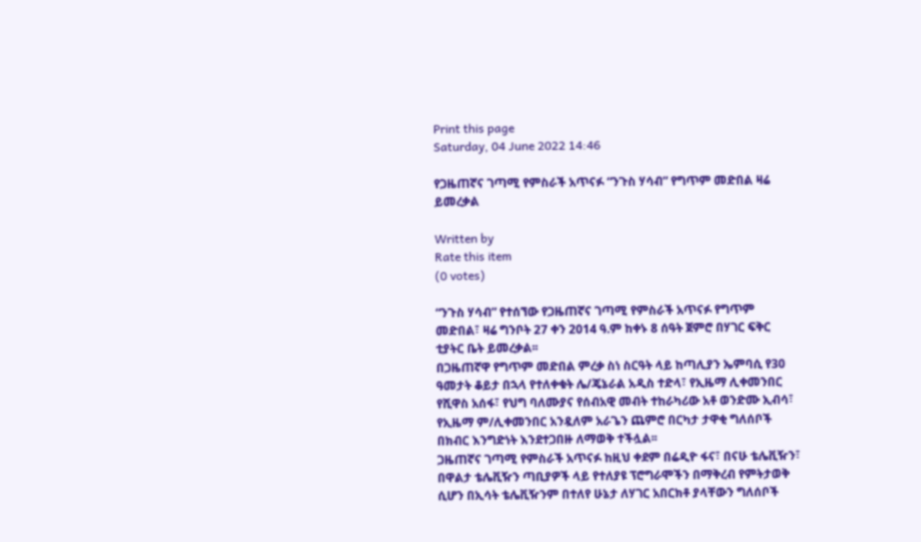Print this page
Saturday, 04 June 2022 14:46

የጋዜጠኛና ገጣሚ የምስራች አጥናፉ “ንጉስ ሃሳብ” የግጥም መድበል ዛሬ ይመረቃል

Written by
Rate this item
(0 votes)

“ንጉስ ሃሳብ” የተሰኘው የጋዜጠኛና ገጣሚ የምስራች አጥናፉ የግጥም መድበል፣ ዛሬ ግንቦት 27 ቀን 2014 ዓ.ም ከቀኑ 8 ሰዓት ጀምሮ በሃገር ፍቅር ቲያትር ቤት ይመረቃል፡፡
በጋዜጠኛዋ የግጥም መድበል ምረቃ ስነ ስርዓት ላይ ከጣሊያን ኤምባሲ የ30 ዓመታት ቆይታ በኋላ የተለቀቁት ሌ/ጄኔራል አዲስ ተድላ፣ የኢዜማ ሊቀመንበር የሺዋስ አሰፋ፣ የህግ ባለሙያና የሰብአዊ መብት ተከራካሪው አቶ ወንድሙ ኢብሳ፣ የኢዜማ ም/ሊቀመንበር አንዷለም አራጌን ጨምሮ በርካታ ታዋቂ ግለሰቦች በክብር እንግድነት እንደተጋበዙ ለማወቅ ተችሏል፡፡
ጋዜጠኛና ገጣሚ የምስራች አጥናፉ ከዚህ ቀደም በሬዲዮ ፋና፣ በናሁ ቴሌቪዥን፣ በዋልታ ቴሌቪዥን ጣቢያዎች ላይ የተለያዩ ፕሮግራሞችን በማቅረብ የምትታወቅ ሲሆን በኢሳት ቴሌቪዥንም በተለየ ሁኔታ ለሃገር አበርክቶ ያላቸውን ግለሰቦች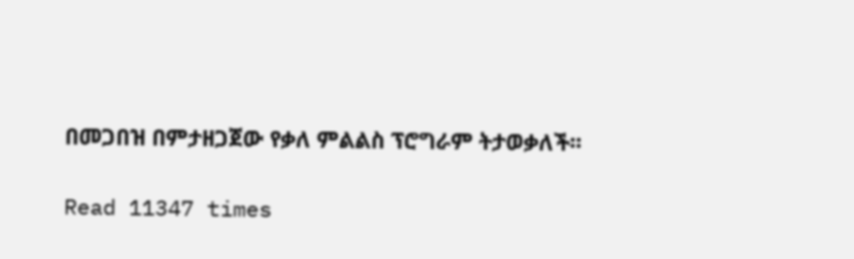በመጋበዝ በምታዘጋጀው የቃለ ምልልስ ፕሮግራም ትታወቃለች፡፡

Read 11347 times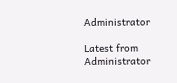Administrator

Latest from Administrator